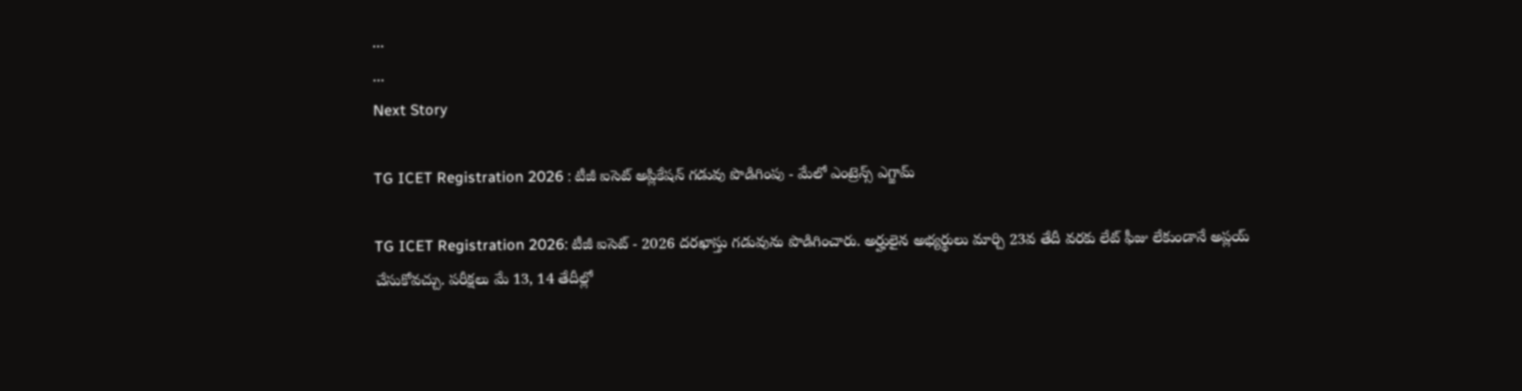...
...
Next Story

TG ICET Registration 2026 : టీజీ ఐసెట్‌ అప్లికేషన్ గడువు పొడిగింపు - మేలో ఎంట్రెన్స్ ఎగ్జామ్

TG ICET Registration 2026: టీజీ ఐసెట్ - 2026 దరఖాస్తు గడువును పొడిగించారు. అర్హులైన అభ్యర్థులు మార్చి 23వ తేదీ వరకు లేట్ ఫీజు లేకుండానే అప్లయ్ చేసుకోవచ్చు. పరీక్షలు మే 13, 14 తేదీల్లో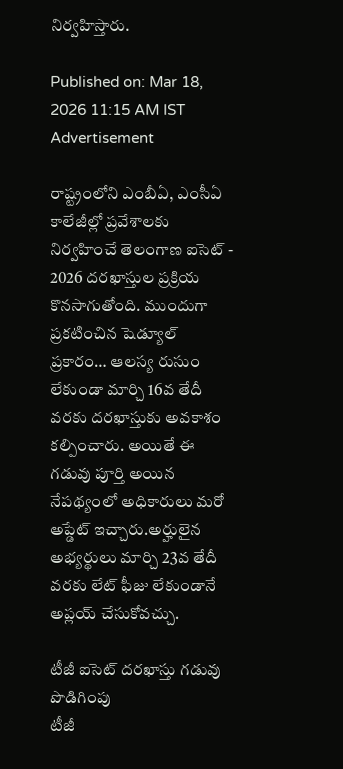నిర్వహిస్తారు.

Published on: Mar 18, 2026 11:15 AM IST
Advertisement

రాష్ట్రంలోని ఎంబీఏ, ఎంసీఏ కాలేజీల్లో ప్రవేశాలకు నిర్వహించే తెలంగాణ ఐసెట్ - 2026 దరఖాస్తుల ప్రక్రియ కొనసాగుతోంది. ముందుగా ప్రకటించిన షెడ్యూల్ ప్రకారం… ఆలస్య రుసుం లేకుండా మార్చి 16వ తేదీ వరకు దరఖాస్తుకు అవకాశం కల్పించారు. అయితే ఈ గడువు పూర్తి అయిన నేపథ్యంలో అధికారులు మరో అప్డేట్ ఇచ్చారు.అర్హులైన అభ్యర్థులు మార్చి 23వ తేదీ వరకు లేట్ ఫీజు లేకుండానే అప్లయ్ చేసుకోవచ్చు.

టీజీ ఐసెట్‌ దరఖాస్తు గడువు పొడిగింపు
టీజీ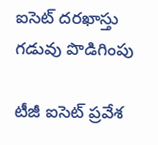ఐసెట్‌ దరఖాస్తు గడువు పొడిగింపు

టీజీ ఐసెట్ ప్రవేశ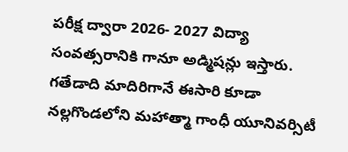పరీక్ష ద్వారా 2026- 2027 విద్యా సంవత్సరానికి గానూ అడ్మిషన్లు ఇస్తారు. గతేడాది మాదిరిగానే ఈసారి కూడా నల్ల‌గొండ‌లోని మహాత్మా గాంధీ యూనివర్సిటీ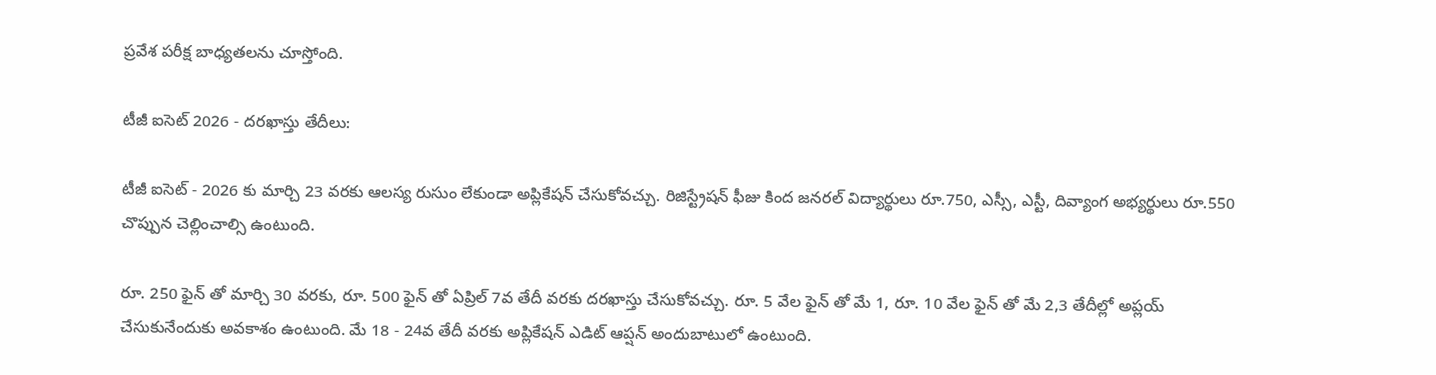ప్రవేశ పరీక్ష బాధ్యతలను చూస్తోంది.

టీజీ ఐసెట్ 2026 - దరఖాస్తు తేదీలు:

టీజీ ఐసెట్ - 2026 కు మార్చి 23 వరకు ఆలస్య రుసుం లేకుండా అప్లికేషన్ చేసుకోవచ్చు. రిజిస్ట్రేషన్ ఫీజు కింద జనరల్ విద్యార్థులు రూ.750, ఎస్సీ, ఎస్టీ, దివ్యాంగ అభ్యర్థులు రూ.550 చొప్పున చెల్లించాల్సి ఉంటుంది.

రూ. 250 ఫైన్ తో మార్చి 30 వరకు, రూ. 500 ఫైన్ తో ఏప్రిల్ 7వ తేదీ వరకు దరఖాస్తు చేసుకోవచ్చు. రూ. 5 వేల ఫైన్ తో మే 1, రూ. 10 వేల ఫైన్ తో మే 2,3 తేదీల్లో అప్లయ్ చేసుకునేందుకు అవకాశం ఉంటుంది. మే 18 - 24వ తేదీ వరకు అప్లికేషన్ ఎడిట్ ఆప్షన్ అందుబాటులో ఉంటుంది.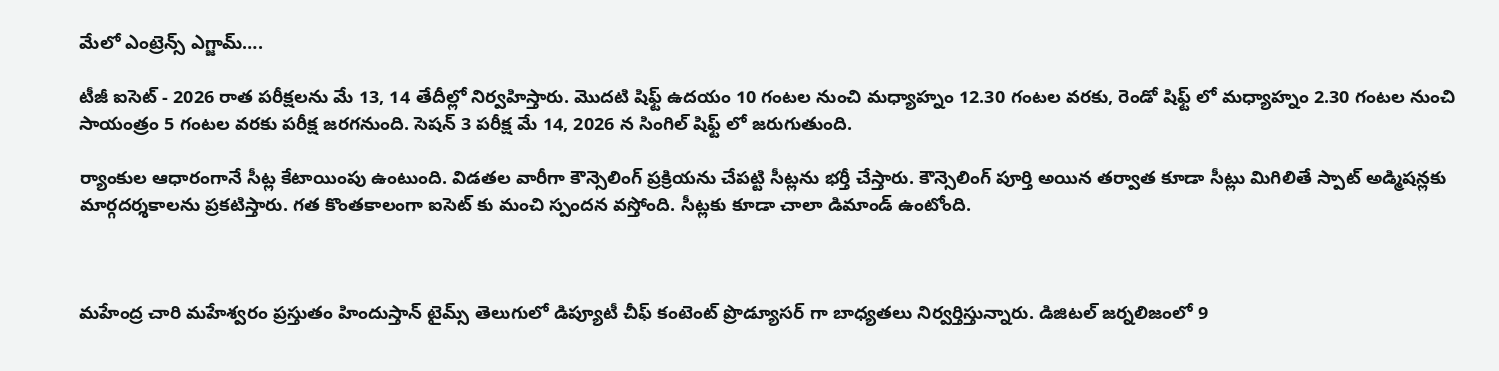మేలో ఎంట్రెన్స్ ఎగ్జామ్….

టీజీ ఐసెట్ - 2026 రాత పరీక్షలను మే 13, 14 తేదీల్లో నిర్వహిస్తారు. మొదటి షిఫ్ట్ ఉదయం 10 గంటల నుంచి మధ్యాహ్నం 12.30 గంటల వరకు, రెండో షిఫ్ట్ లో మధ్యాహ్నం 2.30 గంటల నుంచి సాయంత్రం 5 గంటల వరకు పరీక్ష జరగనుంది. సెషన్ 3 పరీక్ష మే 14, 2026 న సింగిల్ షిఫ్ట్ లో జరుగుతుంది.

ర్యాంకుల ఆధారంగానే సీట్ల కేటాయింపు ఉంటుంది. విడతల వారీగా కౌన్సెలింగ్ ప్రక్రియను చేపట్టి సీట్లను భర్తీ చేస్తారు. కౌన్సెలింగ్ పూర్తి అయిన తర్వాత కూడా సీట్లు మిగిలితే స్పాట్ అడ్మిషన్లకు మార్గదర్శకాలను ప్రకటిస్తారు. గత కొంతకాలంగా ఐసెట్ కు మంచి స్పందన వస్తోంది. సీట్లకు కూడా చాలా డిమాండ్ ఉంటోంది.



మహేంద్ర చారి మహేశ్వరం ప్రస్తుతం హిందుస్తాన్ టైమ్స్ తెలుగులో డిప్యూటీ చీఫ్ కంటెంట్ ప్రొడ్యూసర్ గా బాధ్యతలు నిర్వర్తిస్తున్నారు. డిజిటల్ జర్నలిజంలో 9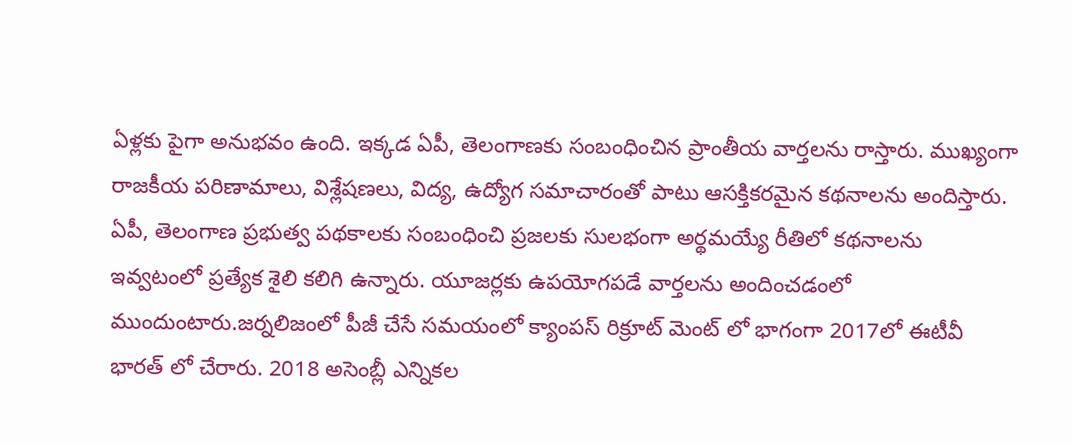ఏళ్లకు పైగా అనుభవం ఉంది. ఇక్కడ ఏపీ, తెలంగాణకు సంబంధించిన ప్రాంతీయ వార్తలను రాస్తారు. ముఖ్యంగా రాజకీయ పరిణామాలు, విశ్లేషణలు, విద్య, ఉద్యోగ సమాచారంతో పాటు ఆసక్తికరమైన కథనాలను అందిస్తారు. ఏపీ, తెలంగాణ ప్రభుత్వ పథకాలకు సంబంధించి ప్రజలకు సులభంగా అర్థమయ్యే రీతిలో కథనాలను ఇవ్వటంలో ప్రత్యేక శైలి కలిగి ఉన్నారు. యూజర్లకు ఉపయోగపడే వార్తలను అందించడంలో ముందుంటారు.జర్నలిజంలో పీజీ చేసే సమయంలో క్యాంపస్ రిక్రూట్ మెంట్ లో భాగంగా 2017లో ఈటీవీ భారత్ లో చేరారు. 2018 అసెంబ్లీ ఎన్నికల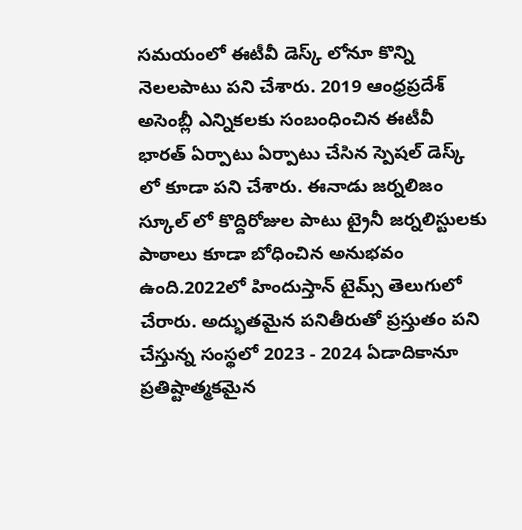సమయంలో ఈటీవీ డెస్క్ లోనూ కొన్ని నెలలపాటు పని చేశారు. 2019 ఆంధ్రప్రదేశ్ అసెంబ్లీ ఎన్నికలకు సంబంధించిన ఈటీవీ భారత్ ఏర్పాటు ఏర్పాటు చేసిన స్పెషల్ డెస్క్ లో కూడా పని చేశారు. ఈనాడు జర్నలిజం స్కూల్ లో కొద్దిరోజుల పాటు ట్రైనీ జర్నలిస్టులకు పాఠాలు కూడా బోధించిన అనుభవం ఉంది.2022లో హిందుస్తాన్ టైమ్స్ తెలుగులో చేరారు. అద్భుతమైన పనితీరుతో ప్రస్తుతం పని చేస్తున్న సంస్థలో 2023 - 2024 ఏడాదికానూ ప్రతిష్టాత్మకమైన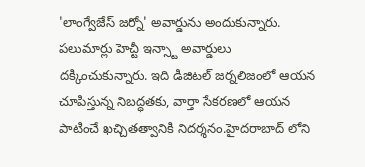'లాంగ్వేజేస్ జర్నో' అవార్డును అందుకున్నారు. పలుమార్లు హెచ్టీ ఇన్స్టా అవార్డులు దక్కించుకున్నారు. ఇది డిజిటల్ జర్నలిజంలో ఆయన చూపిస్తున్న నిబద్ధతకు, వార్తా సేకరణలో ఆయన పాటించే ఖచ్చితత్వానికి నిదర్శనం.హైదరాబాద్ లోని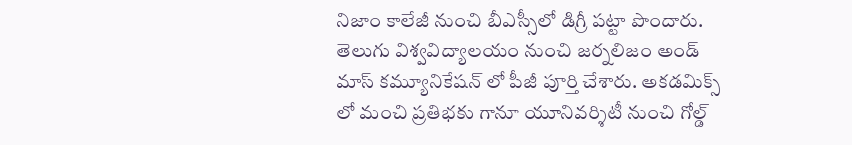నిజాం కాలేజీ నుంచి బీఎస్సీలో డిగ్రీ పట్టా పొందారు. తెలుగు విశ్వవిద్యాలయం నుంచి జర్నలిజం అండ్ మాస్ కమ్యూనికేషన్ లో పీజీ పూర్తి చేశారు. అకడమిక్స్ లో మంచి ప్రతిభకు గానూ యూనివర్శిటీ నుంచి గోల్డ్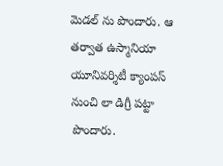మెడల్ ను పొందారు. ఆ తర్వాత ఉస్మానియా యూనివర్శిటీ క్యాంపస్ నుంచి లా డిగ్రీ పట్టా పొందారు.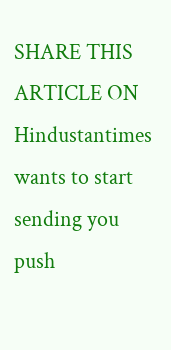SHARE THIS ARTICLE ON
Hindustantimes wants to start sending you push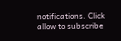notifications. Click allow to subscribe